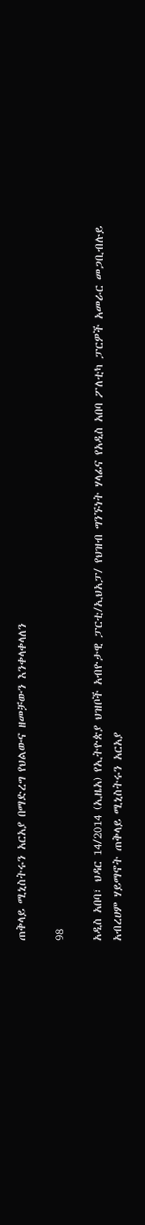ጠቅላይ ሚኒስትሩን አርአያ በማድረግ የህልውና ዘመቻውን እንቀላቀላለን

98

አዲስ አበባ፣ ህዳር 14/2014 (ኢዜአ) የኢትዮጵያ ህዝቦች አብዮታዊ ፓርቲ/ኢህአፓ/ የህዝብ ግንኙነት ሃላፊና የአዲስ አበባ ፖለቲካ ፓርዎች አመራር መጋቢብሉይ አብረሀም ሃይማኖት ጠቅላይ ሚኒስትሩን አርአያ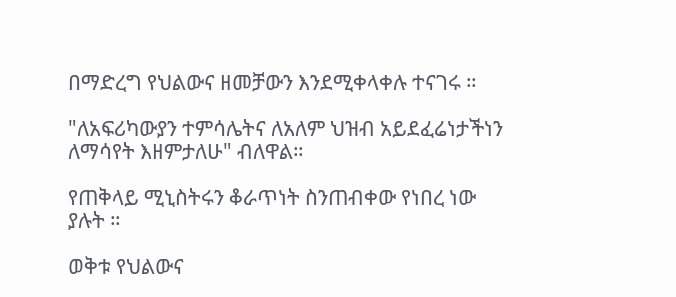በማድረግ የህልውና ዘመቻውን እንደሚቀላቀሉ ተናገሩ ።

"ለአፍሪካውያን ተምሳሌትና ለአለም ህዝብ አይደፈሬነታችነን ለማሳየት እዘምታለሁ" ብለዋል።

የጠቅላይ ሚኒስትሩን ቆራጥነት ስንጠብቀው የነበረ ነው ያሉት ።

ወቅቱ የህልውና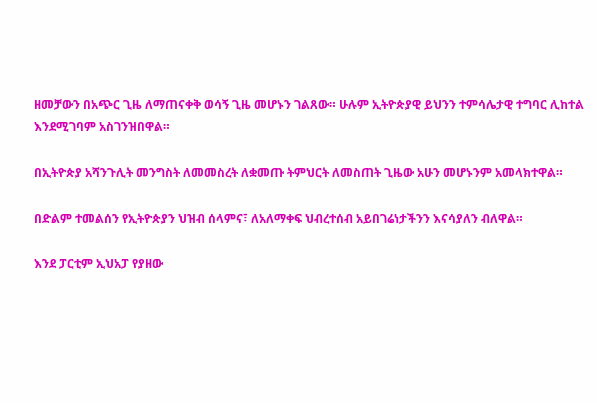ዘመቻውን በአጭር ጊዜ ለማጠናቀቅ ወሳኝ ጊዜ መሆኑን ገልጸው። ሁሉም ኢትዮጵያዊ ይህንን ተምሳሌታዊ ተግባር ሊከተል እንደሚገባም አስገንዝበዋል።

በኢትዮጵያ አሻንጉሊት መንግስት ለመመስረት ለቋመጡ ትምህርት ለመስጠት ጊዜው አሁን መሆኑንም አመላክተዋል።

በድልም ተመልሰን የኢትዮጵያን ህዝብ ሰላምና፣ ለአለማቀፍ ህብረተሰብ አይበገሬነታችንን እናሳያለን ብለዋል።

እንደ ፓርቲም ኢህአፓ የያዘው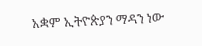አቋም ኢትዮጵያን ማዳን ነው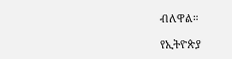ብለዋል።

የኢትዮጵያ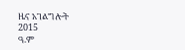ዜና አገልግሎት
2015
ዓ.ም